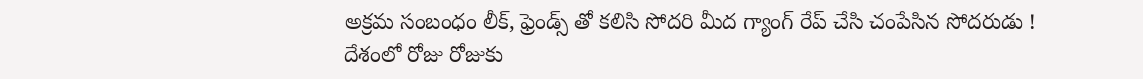అక్రమ సంబంధం లీక్, ఫ్రెండ్స్ తో కలిసి సోదరి మీద గ్యాంగ్ రేప్ చేసి చంపేసిన సోదరుడు !
దేశంలో రోజు రోజుకు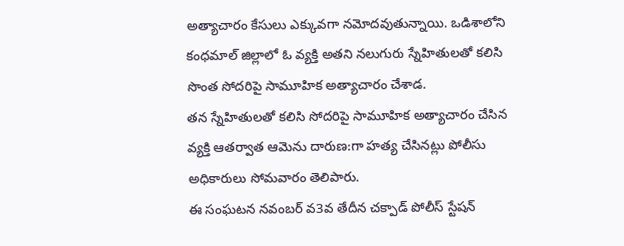అత్యాచారం కేసులు ఎక్కువగా నమోదవుతున్నాయి. ఒడిశాలోని కంధమాల్ జిల్లాలో ఓ వ్యక్తి అతని నలుగురు స్నేహితులతో కలిసి సొంత సోదరిపై సామూహిక అత్యాచారం చేశాడ.
తన స్నేహితులతో కలిసి సోదరిపై సామూహిక అత్యాచారం చేసిన వ్యక్తి ఆతర్వాత ఆమెను దారుణ:గా హత్య చేసినట్లు పోలీసు అధికారులు సోమవారం తెలిపారు.
ఈ సంఘటన నవంబర్ వ3వ తేదీన చక్పాడ్ పోలీస్ స్టేషన్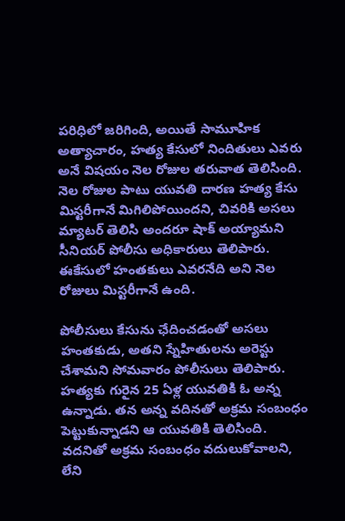పరిధిలో జరిగింది, అయితే సామూహిక అత్యాచారం, హత్య కేసులో నిందితులు ఎవరు అనే విషయం నెల రోజుల తరువాత తెలిసింది. నెల రోజుల పాటు యువతి దారణ హత్య కేసు మిస్టరీగానే మిగిలిపోయిందని, చివరికి అసలు మ్యాటర్ తెలిసి అందరూ షాక్ అయ్యామని సీనియర్ పోలీసు అధికారులు తెలిపారు. ఈకేసులో హంతకులు ఎవరనేది అని నెల రోజులు మిస్టరీగానే ఉంది.

పోలీసులు కేసును ఛేదించడంతో అసలు హంతకుడు, అతని స్నేహితులను అరెస్టు చేశామని సోమవారం పోలీసులు తెలిపారు. హత్యకు గురైన 25 ఏళ్ల యువతికి ఓ అన్న ఉన్నాడు. తన అన్న వదినతో అక్రమ సంబంధం పెట్టుకున్నాడని ఆ యువతికి తెలిసింది. వదనితో అక్రమ సంబంధం వదులుకోవాలని, లేని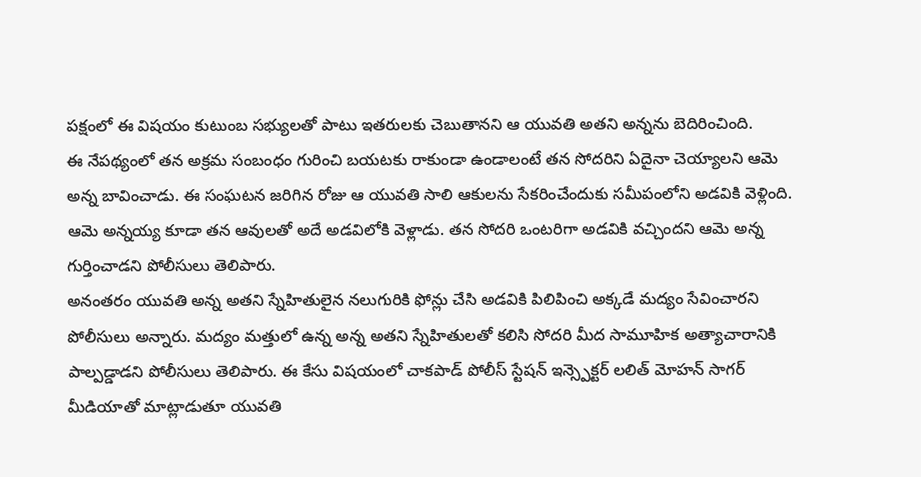పక్షంలో ఈ విషయం కుటుంబ సభ్యులతో పాటు ఇతరులకు చెబుతానని ఆ యువతి అతని అన్నను బెదిరించింది.
ఈ నేపథ్యంలో తన అక్రమ సంబంధం గురించి బయటకు రాకుండా ఉండాలంటే తన సోదరిని ఏదైనా చెయ్యాలని ఆమె అన్న బావించాడు. ఈ సంఘటన జరిగిన రోజు ఆ యువతి సాలి ఆకులను సేకరించేందుకు సమీపంలోని అడవికి వెళ్లింది. ఆమె అన్నయ్య కూడా తన ఆవులతో అదే అడవిలోకి వెళ్లాడు. తన సోదరి ఒంటరిగా అడవికి వచ్చిందని ఆమె అన్న గుర్తించాడని పోలీసులు తెలిపారు.
అనంతరం యువతి అన్న అతని స్నేహితులైన నలుగురికి ఫోన్లు చేసి అడవికి పిలిపించి అక్కడే మద్యం సేవించారని పోలీసులు అన్నారు. మద్యం మత్తులో ఉన్న అన్న అతని స్నేహితులతో కలిసి సోదరి మీద సామూహిక అత్యాచారానికి పాల్పడ్డాడని పోలీసులు తెలిపారు. ఈ కేసు విషయంలో చాకపాడ్ పోలీస్ స్టేషన్ ఇన్స్పెక్టర్ లలిత్ మోహన్ సాగర్ మీడియాతో మాట్లాడుతూ యువతి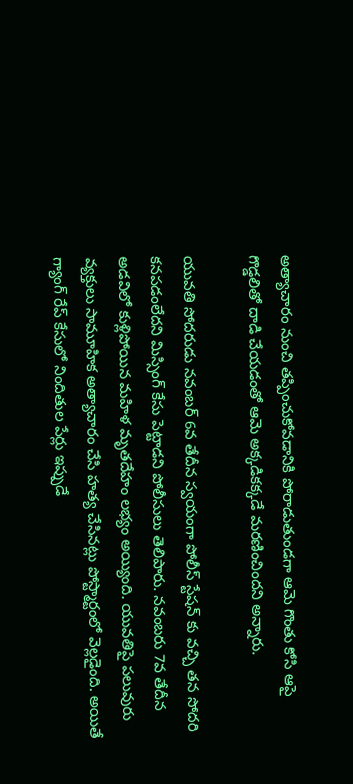అత్యాచారం నుంచి తప్పించుకోవడానికి పోరాడుతుండగా ఆమె గొంతు కోసి ఆపై గొడ్డలితో దాడి చేయడంతో ఆమె అక్కడికక్కడే మరణించిందని అన్నారు.

యువతి సోదరుడు నవంబర్ 6వ తేదీన స్వయంగా పోలీస్ స్టేషన్ కు వచ్చి తన సోదరి కనపడంలేదని మిస్సింగ్ కేసు పెట్టాడని పోలీసులు తెలిపారు. నవంబరు 7వ తేదీన అడవిలో కుళ్లిపోయిన మహిళ మృతదేహం లభ్యం అయ్యింది. యువతిపై పలువురు వ్యక్తులు సామూహిక అత్యాచారం చేసి హత్య చేసినట్లు పోస్ట్మార్టంలో వెల్లడైంది. అయితే గ్యాంగ్ రేప్ కేసులో నిందితుల పేర్లు ఇప్పుడే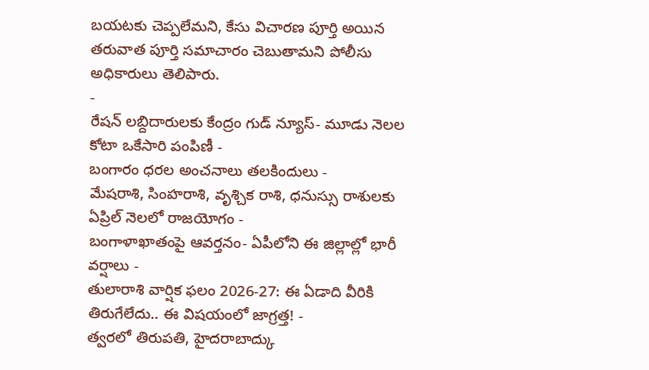బయటకు చెప్పలేమని, కేసు విచారణ పూర్తి అయిన తరువాత పూర్తి సమాచారం చెబుతామని పోలీసు అధికారులు తెలిపారు.
-
రేషన్ లబ్దిదారులకు కేంద్రం గుడ్ న్యూస్- మూడు నెలల కోటా ఒకేసారి పంపిణీ -
బంగారం ధరల అంచనాలు తలకిందులు -
మేషరాశి, సింహరాశి, వృశ్చిక రాశి, ధనుస్సు రాశులకు ఏప్రిల్ నెలలో రాజయోగం -
బంగాళాఖాతంపై ఆవర్తనం- ఏపీలోని ఈ జిల్లాల్లో భారీ వర్షాలు -
తులారాశి వార్షిక ఫలం 2026-27: ఈ ఏడాది వీరికి తిరుగేలేదు.. ఈ విషయంలో జాగ్రత్త! -
త్వరలో తిరుపతి, హైదరాబాద్కు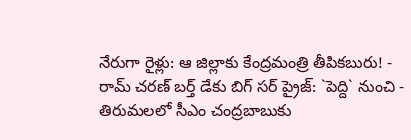నేరుగా రైళ్లు: ఆ జిల్లాకు కేంద్రమంత్రి తీపికబురు! -
రామ్ చరణ్ బర్త్ డేకు బిగ్ సర్ ప్రైజ్: `పెద్ది` నుంచి -
తిరుమలలో సీఎం చంద్రబాబుకు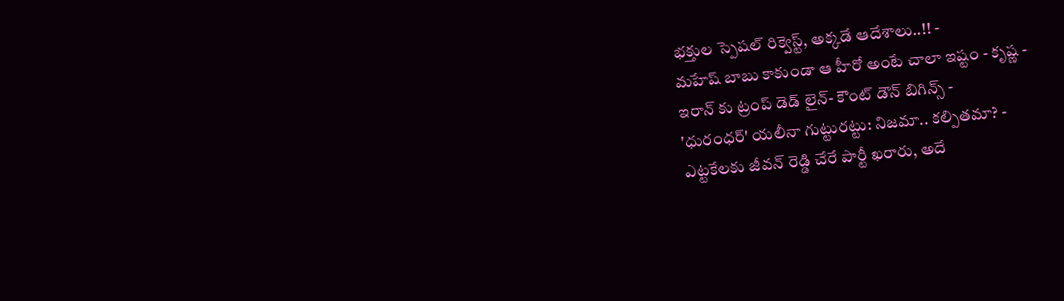భక్తుల స్పెషల్ రిక్వెస్ట్, అక్కడే ఆదేశాలు..!! -
మహేష్ బాబు కాకుండా ఆ హీరో అంటే చాలా ఇష్టం - కృష్ణ -
ఇరాన్ కు ట్రంప్ డెడ్ లైన్- కౌంట్ డౌన్ బిగిన్స్ -
'ధురంధర్' యలీనా గుట్టురట్టు: నిజమా.. కల్పితమా? -
ఎట్టకేలకు జీవన్ రెడ్డి చేరే పార్టీ ఖరారు, అదే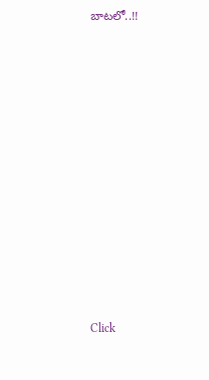బాటలో..!!












Click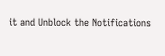it and Unblock the Notifications